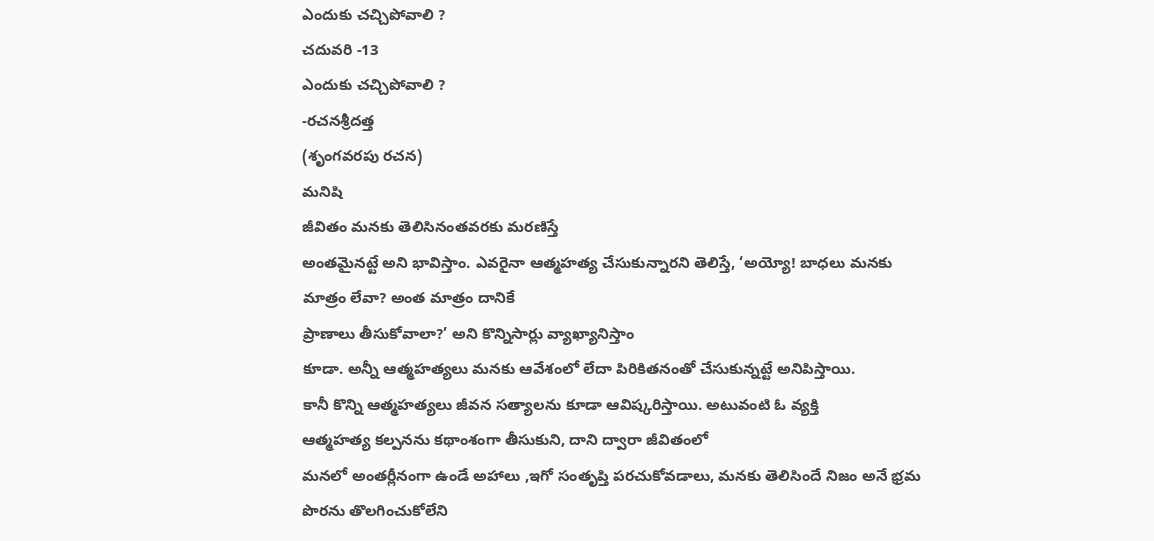ఎందుకు చచ్చిపోవాలి ?
చదువరి -13
ఎందుకు చచ్చిపోవాలి ?
-రచనశ్రీదత్త
(శృంగవరపు రచన)
మనిషి
జీవితం మనకు తెలిసినంతవరకు మరణిస్తే
అంతమైనట్టే అని భావిస్తాం. ఎవరైనా ఆత్మహత్య చేసుకున్నారని తెలిస్తే, ‘అయ్యో! బాధలు మనకు మాత్రం లేవా? అంత మాత్రం దానికే
ప్రాణాలు తీసుకోవాలా?’ అని కొన్నిసార్లు వ్యాఖ్యానిస్తాం
కూడా. అన్నీ ఆత్మహత్యలు మనకు ఆవేశంలో లేదా పిరికితనంతో చేసుకున్నట్టే అనిపిస్తాయి.
కానీ కొన్ని ఆత్మహత్యలు జీవన సత్యాలను కూడా ఆవిష్కరిస్తాయి. అటువంటి ఓ వ్యక్తి
ఆత్మహత్య కల్పనను కథాంశంగా తీసుకుని, దాని ద్వారా జీవితంలో
మనలో అంతర్లీనంగా ఉండే అహాలు ,ఇగో సంతృప్తి పరచుకోవడాలు, మనకు తెలిసిందే నిజం అనే భ్రమ పొరను తొలగించుకోలేని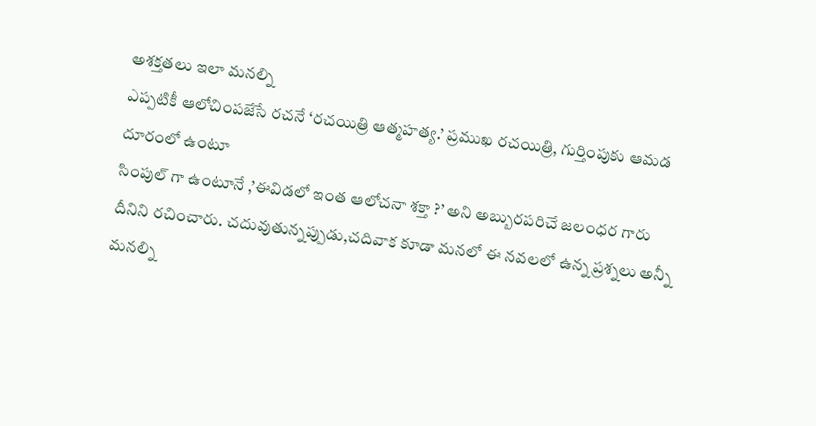అశక్తతలు ఇలా మనల్ని
ఎప్పటికీ ఆలోచింపజేసే రచనే ‘రచయిత్రి ఆత్మహత్య.’ ప్రముఖ రచయిత్రి, గుర్తింపుకు ఆమడ దూరంలో ఉంటూ
సింపుల్ గా ఉంటూనే ,’ఈవిడలో ఇంత ఆలోచనా శక్తా ?’ అని అబ్బురపరిచే జలంధర గారు దీనిని రచించారు. చదువుతున్నప్పుడు,చదివాక కూడా మనలో ఈ నవలలో ఉన్న ప్రశ్నలు అన్నీ మనల్ని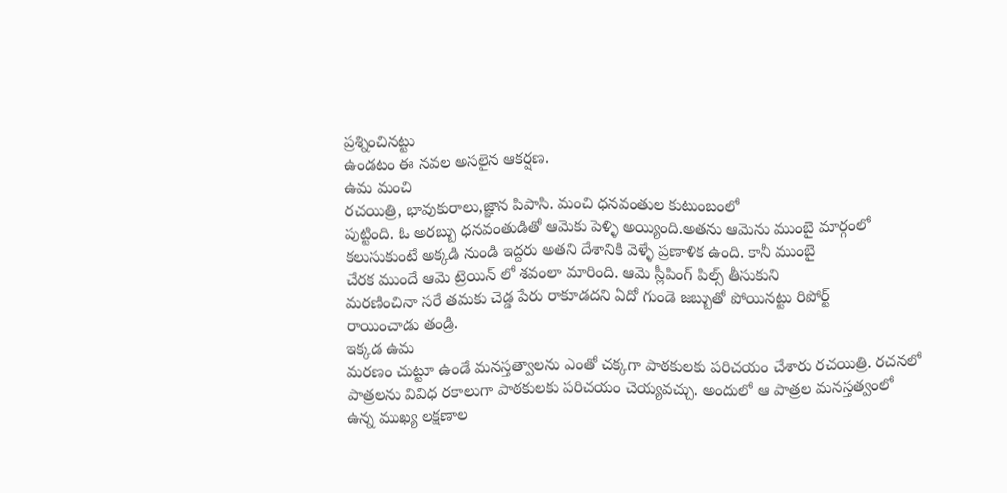ప్రశ్నించినట్టు
ఉండటం ఈ నవల అసలైన ఆకర్షణ.
ఉమ మంచి
రచయిత్రి, భావుకురాలు,జ్ఞాన పిపాసి. మంచి ధనవంతుల కుటుంబంలో
పుట్టింది. ఓ అరబ్బు ధనవంతుడితో ఆమెకు పెళ్ళి అయ్యింది.అతను ఆమెను ముంబై మార్గంలో
కలుసుకుంటే అక్కడి నుండి ఇద్దరు అతని దేశానికి వెళ్ళే ప్రణాళిక ఉంది. కానీ ముంబై
చేరక ముందే ఆమె ట్రెయిన్ లో శవంలా మారింది. ఆమె స్లీపింగ్ పిల్స్ తీసుకుని
మరణించినా సరే తమకు చెడ్డ పేరు రాకూడదని ఏదో గుండె జబ్బుతో పోయినట్టు రిపోర్ట్
రాయించాడు తండ్రి.
ఇక్కడ ఉమ
మరణం చుట్టూ ఉండే మనస్తత్వాలను ఎంతో చక్కగా పాఠకులకు పరిచయం చేశారు రచయిత్రి. రచనలో
పాత్రలను వివిధ రకాలుగా పాఠకులకు పరిచయం చెయ్యవచ్చు. అందులో ఆ పాత్రల మనస్తత్వంలో
ఉన్న ముఖ్య లక్షణాల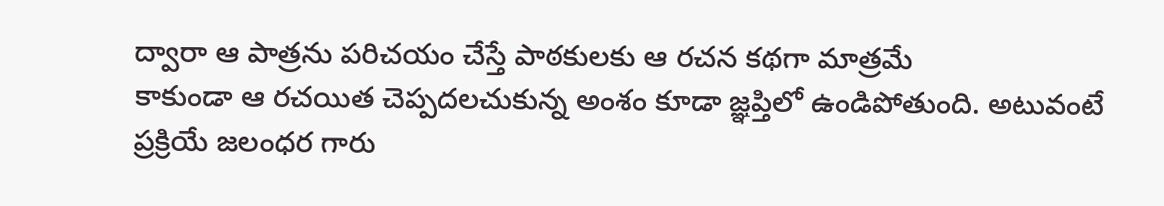ద్వారా ఆ పాత్రను పరిచయం చేస్తే పాఠకులకు ఆ రచన కథగా మాత్రమే
కాకుండా ఆ రచయిత చెప్పదలచుకున్న అంశం కూడా జ్ఞప్తిలో ఉండిపోతుంది. అటువంటే
ప్రక్రియే జలంధర గారు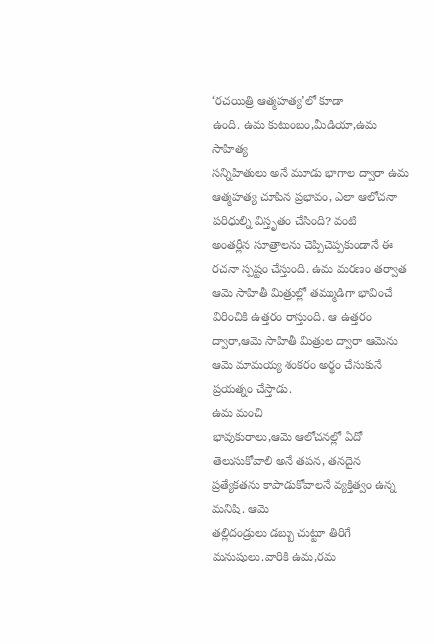‘రచయిత్రి ఆత్మహత్య’లో కూడా
ఉంది. ఉమ కుటుంబం,మీడియా,ఉమ సాహిత్య
సన్నిహితులు అనే మూడు భాగాల ద్వారా ఉమ ఆత్మహత్య చూపిన ప్రభావం, ఎలా ఆలోచనా పరిధుల్ని విస్తృతం చేసింది? వంటి
అంతర్లీన సూత్రాలను చెప్పిచెప్పకుండానే ఈ
రచనా స్పష్టం చేస్తుంది. ఉమ మరణం తర్వాత ఆమె సాహితీ మిత్రుల్లో తమ్ముడిగా భావించే
విరించికి ఉత్తరం రాస్తుంది. ఆ ఉత్తరం ద్వారా,ఆమె సాహితీ మిత్రుల ద్వారా ఆమెను ఆమె మామయ్య శంకరం అర్థం చేసుకునే
ప్రయత్నం చేస్తాడు.
ఉమ మంచి
భావుకురాలు,ఆమె ఆలోచనల్లో ఏదో తెలుసుకోవాలి అనే తపన, తనదైన ప్రత్యేకతను కాపాడుకోవాలనే వ్యక్తిత్వం ఉన్న మనిషి. ఆమె
తల్లిదండ్రులు డబ్బు చుట్టూ తిరిగే మనుషులు.వారికి ఉమ,రమ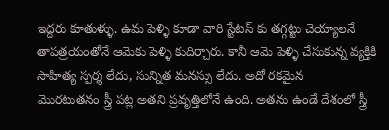ఇద్దరు కూతుళ్ళు. ఉమ పెళ్ళి కూడా వారి స్టేటస్ కు తగ్గట్టు చెయ్యాలనే
తాపత్రయంతోనే ఆమెకు పెళ్ళి కుదిర్చారు. కానీ ఆమె పెళ్ళి చేసుకున్న వ్యక్తికి
సాహిత్య స్పర్శ లేదు, సున్నిత మనస్సు లేదు. అదో రకమైన
మొరటుతనం స్త్రీ పట్ల అతని ప్రవృత్తిలోనే ఉంది. అతను ఉండే దేశంలో స్త్రీ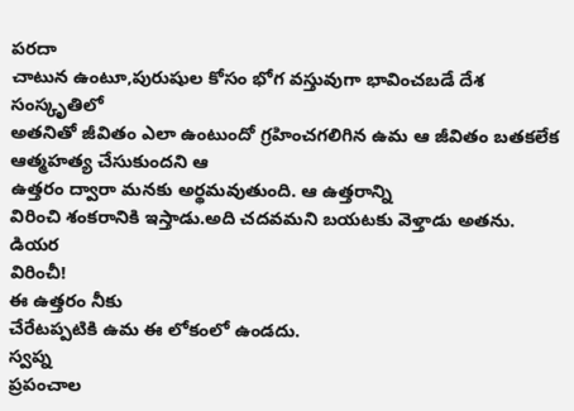పరదా
చాటున ఉంటూ,పురుషుల కోసం భోగ వస్తువుగా భావించబడే దేశ సంస్కృతిలో
అతనితో జీవితం ఎలా ఉంటుందో గ్రహించగలిగిన ఉమ ఆ జీవితం బతకలేక ఆత్మహత్య చేసుకుందని ఆ
ఉత్తరం ద్వారా మనకు అర్థమవుతుంది. ఆ ఉత్తరాన్ని
విరించి శంకరానికి ఇస్తాడు.అది చదవమని బయటకు వెళ్తాడు అతను.
డియర
విరించీ!
ఈ ఉత్తరం నీకు
చేరేటప్పటికి ఉమ ఈ లోకంలో ఉండదు.
స్వప్న
ప్రపంచాల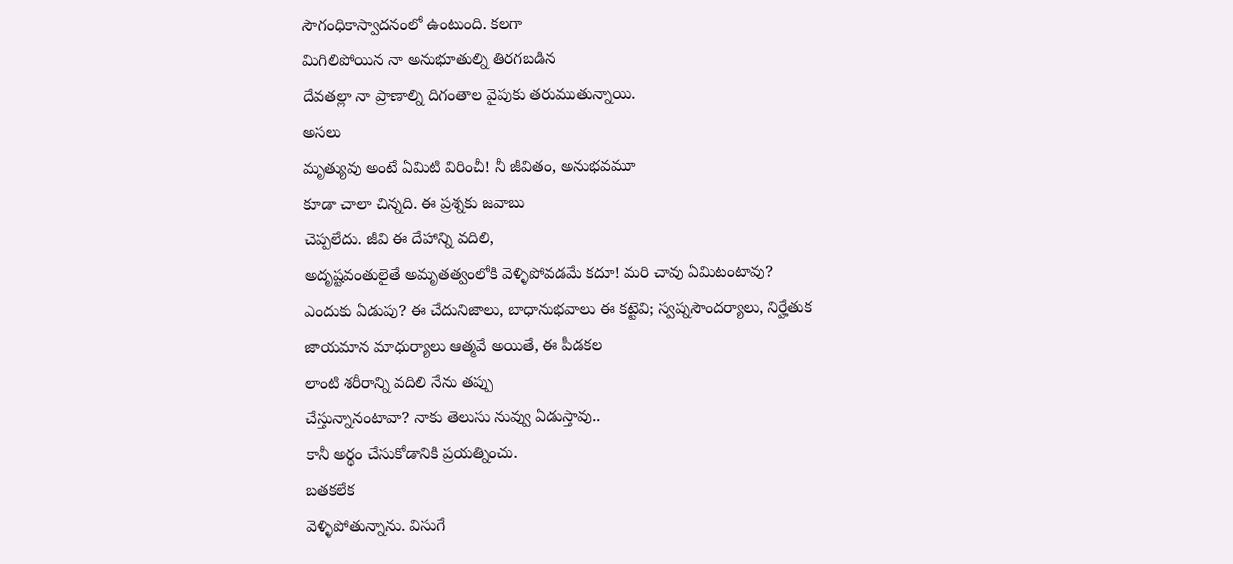సౌగంధికాస్వాదనంలో ఉంటుంది. కలగా
మిగిలిపోయిన నా అనుభూతుల్ని తిరగబడిన
దేవతల్లా నా ప్రాణాల్ని దిగంతాల వైపుకు తరుముతున్నాయి.
అసలు
మృత్యువు అంటే ఏమిటి విరించీ! నీ జీవితం, అనుభవమూ
కూడా చాలా చిన్నది. ఈ ప్రశ్నకు జవాబు
చెప్పలేదు. జీవి ఈ దేహాన్ని వదిలి,
అదృష్టవంతులైతే అమృతత్వంలోకి వెళ్ళిపోవడమే కదూ! మరి చావు ఏమిటంటావు?
ఎందుకు ఏడుపు? ఈ చేదునిజాలు, బాధానుభవాలు ఈ కట్టెవి; స్వప్నసౌందర్యాలు, నిర్హేతుక జాయమాన మాధుర్యాలు ఆత్మవే అయితే, ఈ పీడకల
లాంటి శరీరాన్ని వదిలి నేను తప్పు
చేస్తున్నానంటావా? నాకు తెలుసు నువ్వు ఏడుస్తావు..
కానీ అర్థం చేసుకోడానికి ప్రయత్నించు.
బతకలేక
వెళ్ళిపోతున్నాను. విసుగే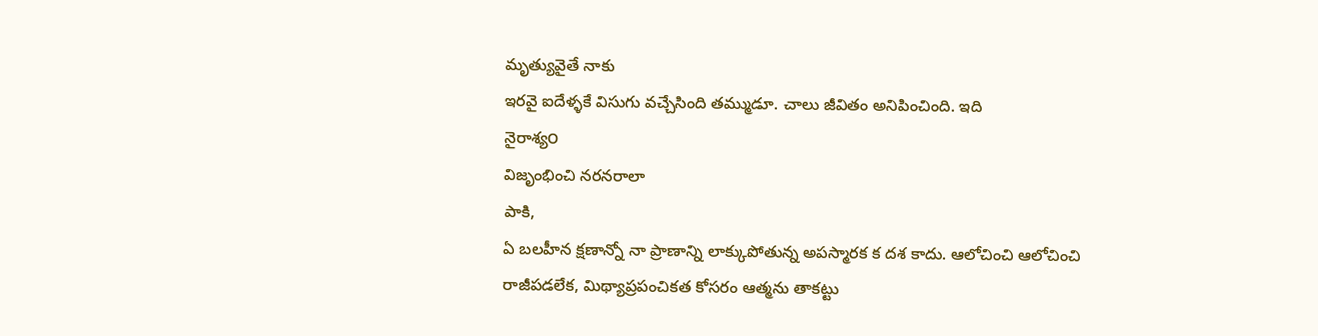మృత్యువైతే నాకు
ఇరవై ఐదేళ్ళకే విసుగు వచ్చేసింది తమ్ముడూ. చాలు జీవితం అనిపించింది. ఇది
నైరాశ్య౦
విజృంభించి నరనరాలా
పాకి,
ఏ బలహీన క్షణాన్నో నా ప్రాణాన్ని లాక్కుపోతున్న అపస్మారక క దశ కాదు. ఆలోచించి ఆలోచించి
రాజీపడలేక, మిథ్యాప్రపంచికత కోసరం ఆత్మను తాకట్టు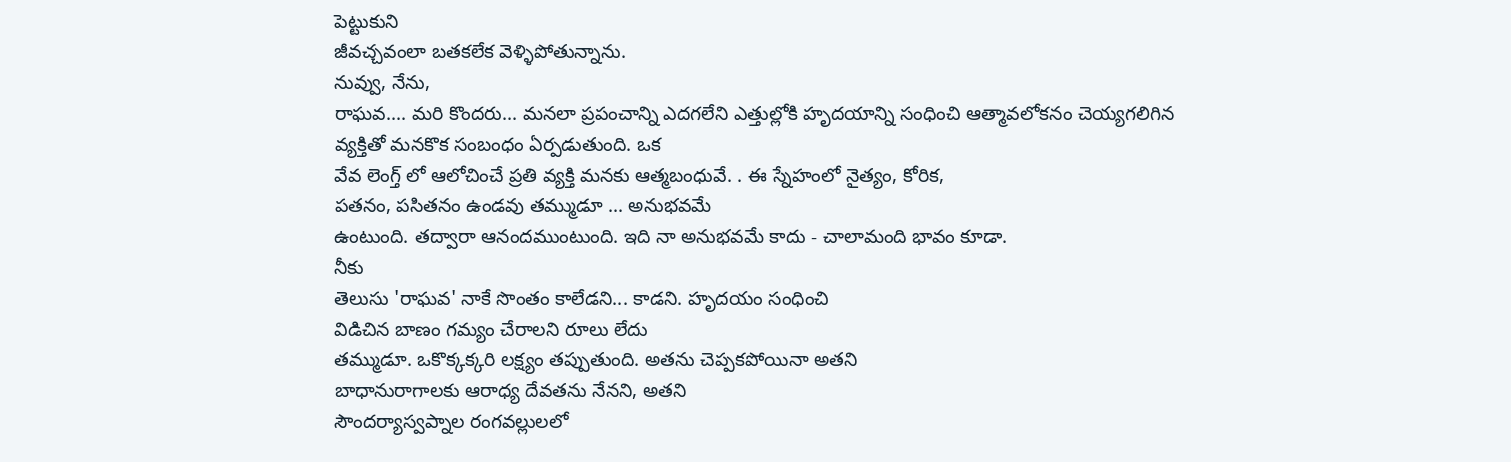పెట్టుకుని
జీవచ్చవంలా బతకలేక వెళ్ళిపోతున్నాను.
నువ్వు, నేను,
రాఘవ.... మరి కొందరు... మనలా ప్రపంచాన్ని ఎదగలేని ఎత్తుల్లోకి హృదయాన్ని సంధించి ఆత్మావలోకనం చెయ్యగలిగిన
వ్యక్తితో మనకొక సంబంధం ఏర్పడుతుంది. ఒక
వేవ లెంగ్త్ లో ఆలోచించే ప్రతి వ్యక్తి మనకు ఆత్మబంధువే. . ఈ స్నేహంలో నైత్యం, కోరిక,
పతనం, పసితనం ఉండవు తమ్ముడూ ... అనుభవమే
ఉంటుంది. తద్వారా ఆనందముంటుంది. ఇది నా అనుభవమే కాదు - చాలామంది భావం కూడా.
నీకు
తెలుసు 'రాఘవ' నాకే సొంతం కాలేడని... కాడని. హృదయం సంధించి
విడిచిన బాణం గమ్యం చేరాలని రూలు లేదు
తమ్ముడూ. ఒకొక్కక్కరి లక్ష్యం తప్పుతుంది. అతను చెప్పకపోయినా అతని
బాధానురాగాలకు ఆరాధ్య దేవతను నేనని, అతని
సౌందర్యాస్వప్నాల రంగవల్లులలో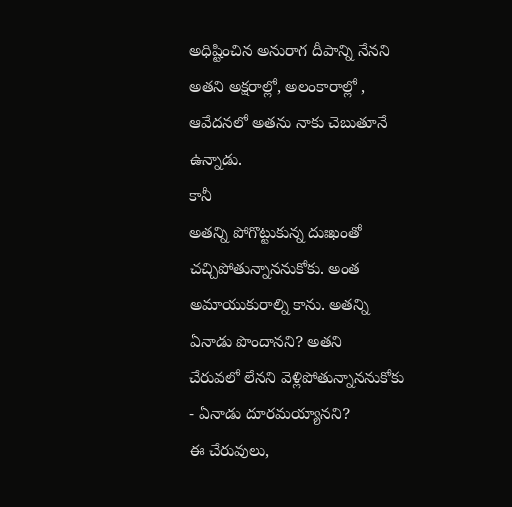అధిష్టించిన అనురాగ దీపాన్ని నేనని అతని అక్షరాల్లో, అలంకారాల్లో , ఆవేదనలో అతను నాకు చెబుతూనే ఉన్నాడు.
కానీ
అతన్ని పోగొట్టుకున్న దుఃఖంతో
చచ్చిపోతున్నాననుకోకు. అంత అమాయుకురాల్ని కాను. అతన్ని ఏనాడు పొందానని? అతని
చేరువలో లేనని వెళ్లిపోతున్నాననుకోకు - ఏనాడు దూరమయ్యానని?
ఈ చేరువులు,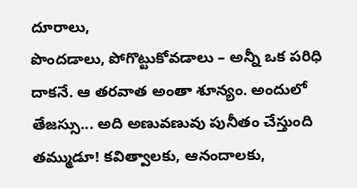దూరాలు,
పొందడాలు, పోగొట్టుకోవడాలు – అన్నీ ఒక పరిధి దాకనే. ఆ తరవాత అంతా శూన్యం. అందులో
తేజస్సు... అది అణువణువు పునీతం చేస్తుంది తమ్ముడూ! కవిత్వాలకు, ఆనందాలకు,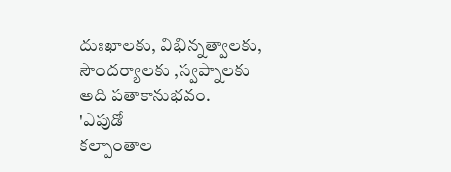దుఃఖాలకు, విభిన్నత్వాలకు,
సౌందర్యాలకు ,స్వప్నాలకు అది పతాకానుభవం.
'ఎపుడో
కల్పాంతాల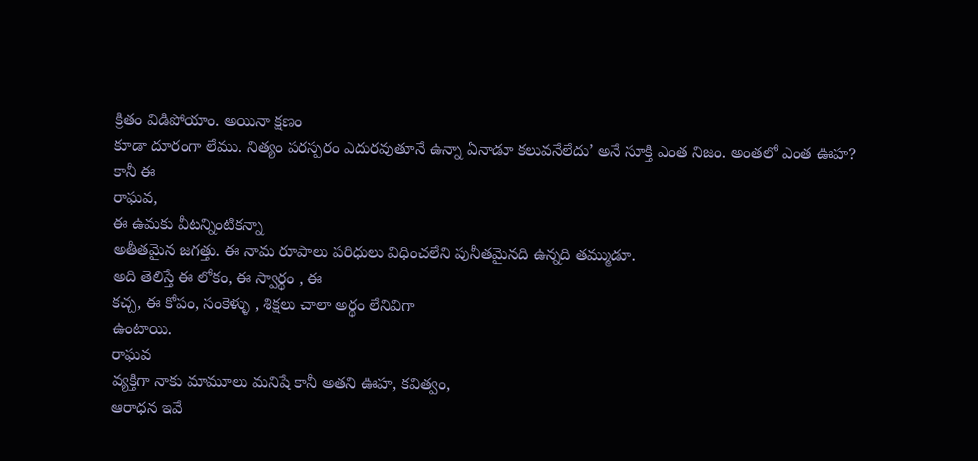క్రితం విడిపోయాం. అయినా క్షణం
కూడా దూరంగా లేము. నిత్యం పరస్పరం ఎదురవుతూనే ఉన్నా ఏనాడూ కలువనేలేదు’ అనే సూక్తి ఎంత నిజం. అంతలో ఎంత ఊహ?
కానీ ఈ
రాఘవ,
ఈ ఉమకు వీటన్నింటికన్నా
అతీతమైన జగత్తు. ఈ నామ రూపాలు పరిధులు విధించలేని పునీతమైనది ఉన్నది తమ్ముడూ.
అది తెలిస్తే ఈ లోకం, ఈ స్వార్థం , ఈ
కచ్చ, ఈ కోపం, సంకెళ్ళు , శిక్షలు చాలా అర్థం లేనివిగా
ఉంటాయి.
రాఘవ
వ్యక్తిగా నాకు మామూలు మనిషే కానీ అతని ఊహ, కవిత్వం,
ఆరాధన ఇవే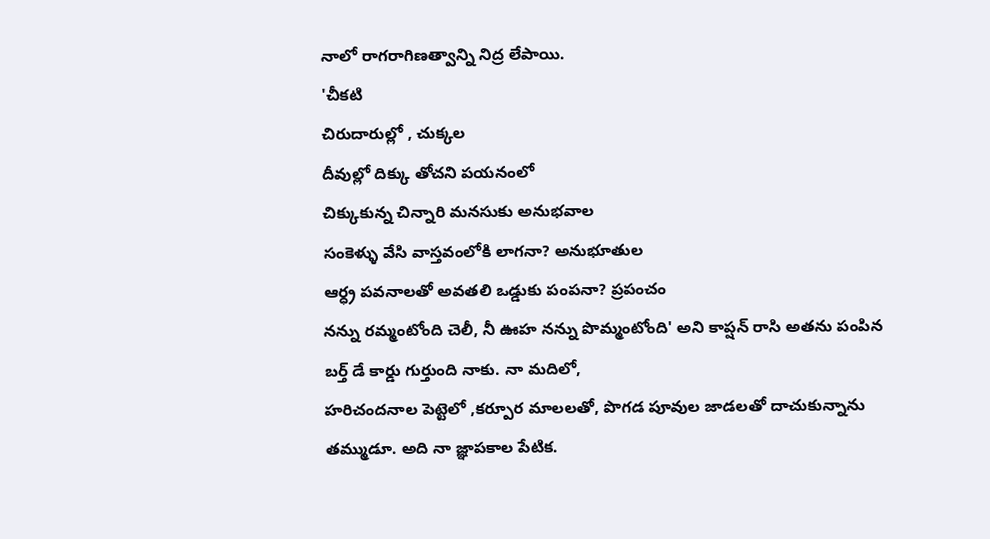నాలో రాగరాగిణత్వాన్ని నిద్ర లేపాయి.
'చీకటి
చిరుదారుల్లో , చుక్కల
దీవుల్లో దిక్కు తోచని పయనంలో
చిక్కుకున్న చిన్నారి మనసుకు అనుభవాల
సంకెళ్ళు వేసి వాస్తవంలోకి లాగనా? అనుభూతుల
ఆర్ధ్ర పవనాలతో అవతలి ఒడ్డుకు పంపనా? ప్రపంచం
నన్ను రమ్మంటోంది చెలీ, నీ ఊహ నన్ను పొమ్మంటోంది' అని కాప్షన్ రాసి అతను పంపిన
బర్త్ డే కార్డు గుర్తుంది నాకు. నా మదిలో,
హరిచందనాల పెట్టెలో ,కర్పూర మాలలతో, పొగడ పూవుల జాడలతో దాచుకున్నాను
తమ్ముడూ. అది నా జ్ఞాపకాల పేటిక.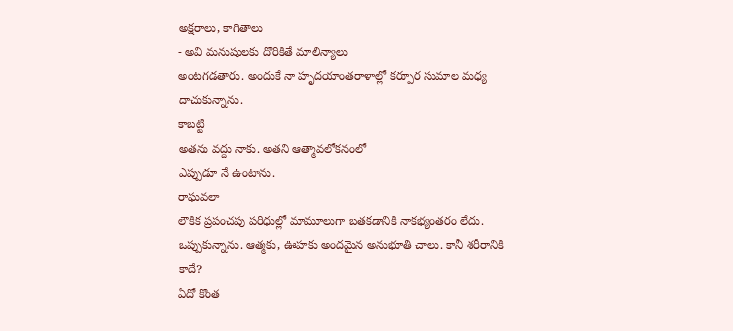అక్షరాలు, కాగితాలు
- అవి మనుషులకు దొరికితే మాలిన్యాలు
అంటగడతారు. అందుకే నా హృదయాంతరాళాల్లో కర్పూర సుమాల మధ్య దాచుకున్నాను.
కాబట్టి
అతను వద్దు నాకు. అతని ఆత్మావలోకనంలో
ఎప్పుడూ నే ఉంటాను.
రాఘవలా
లౌకిక ప్రపంచపు పరిధుల్లో మామూలుగా బతకడానికి నాకభ్యంతరం లేదు.
ఒప్పుకున్నాను. ఆత్మకు, ఊహకు అందమైన అనుభూతి చాలు. కానీ శరీరానికి
కాదే?
ఏదో కొంత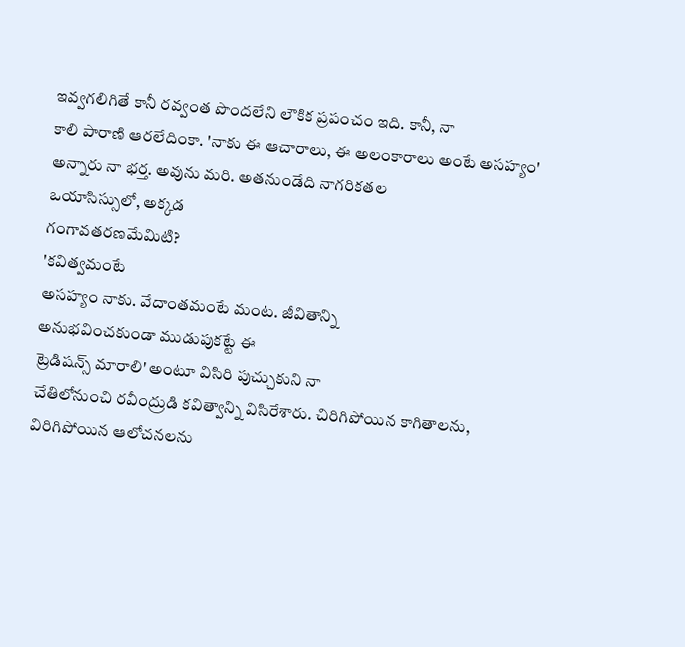ఇవ్వగలిగితే కానీ రవ్వంత పొందలేని లౌకిక ప్రపంచం ఇది. కానీ, నా
కాలి పారాణి ఆరలేదింకా. 'నాకు ఈ ఆచారాలు, ఈ అలంకారాలు అంటే అసహ్యం' అన్నారు నా భర్త. అవును మరి. అతనుండేది నాగరికతల
ఒయాసిస్సులో, అక్కడ
గంగావతరణమేమిటి?
'కవిత్వమంటే
అసహ్యం నాకు. వేదాంతమంటే మంట. జీవితాన్ని
అనుభవించకుండా ముడుపుకట్టే ఈ
ట్రెడిషన్స్ మారాలి' అంటూ విసిరి పుచ్చుకుని నా
చేతిలోనుంచి రవీంద్రుడి కవిత్వాన్ని విసిరేశారు. చిరిగిపోయిన కాగితాలను, విరిగిపోయిన ఆలోచనలను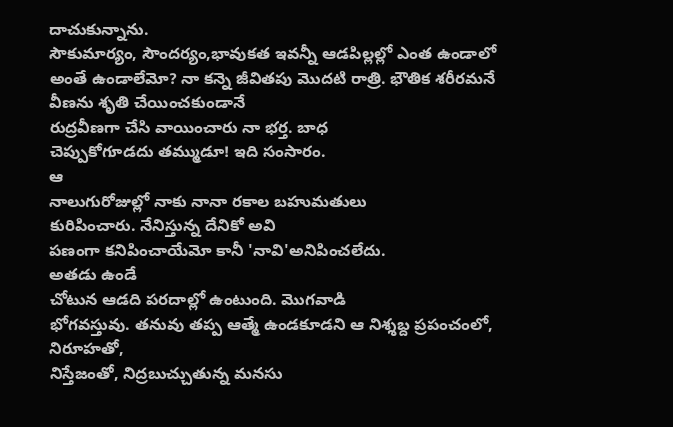దాచుకున్నాను.
సౌకుమార్యం, సౌందర్యం,భావుకత ఇవన్నీ ఆడపిల్లల్లో ఎంత ఉండాలో అంతే ఉండాలేమో? నా కన్నె జీవితపు మొదటి రాత్రి. భౌతిక శరీరమనే వీణను శృతి చేయించకుండానే
రుద్రవీణగా చేసి వాయించారు నా భర్త. బాధ
చెప్పుకోగూడదు తమ్ముడూ! ఇది సంసారం.
ఆ
నాలుగురోజుల్లో నాకు నానా రకాల బహుమతులు
కురిపించారు. నేనిస్తున్న దేనికో అవి
పణంగా కనిపించాయేమో కానీ 'నావి'అనిపించలేదు.
అతడు ఉండే
చోటున ఆడది పరదాల్లో ఉంటుంది. మొగవాడి
భోగవస్తువు. తనువు తప్ప ఆత్మే ఉండకూడని ఆ నిశ్శబ్ద ప్రపంచంలో, నిరూహతో,
నిస్తేజంతో, నిద్రబుచ్చుతున్న మనసు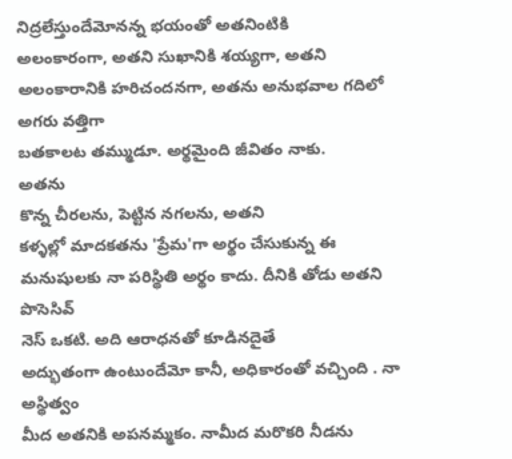నిద్రలేస్తుందేమోనన్న భయంతో అతనింటికి
అలంకారంగా, అతని సుఖానికి శయ్యగా, అతని
అలంకారానికి హరిచందనగా, అతను అనుభవాల గదిలో అగరు వత్తిగా
బతకాలట తమ్ముడూ. అర్థమైంది జీవితం నాకు.
అతను
కొన్న చీరలను, పెట్టిన నగలను, అతని
కళ్ళల్లో మాదకతను 'ప్రేమ'గా అర్థం చేసుకున్న ఈ మనుషులకు నా పరిస్థితి అర్థం కాదు. దీనికి తోడు అతని పొసెసివ్
నెస్ ఒకటి. అది ఆరాధనతో కూడినదైతే
అద్భుతంగా ఉంటుందేమో కానీ, అధికారంతో వచ్చింది . నా అస్థిత్వం
మీద అతనికి అపనమ్మకం. నామీద మరొకరి నీడను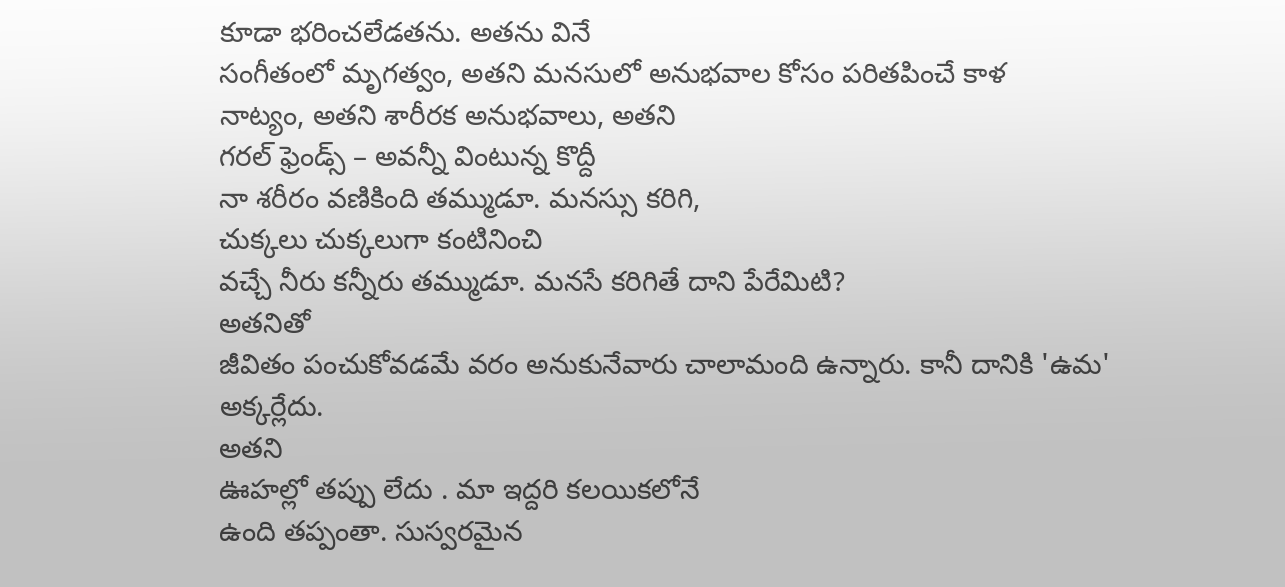కూడా భరించలేడతను. అతను వినే
సంగీతంలో మృగత్వం, అతని మనసులో అనుభవాల కోసం పరితపించే కాళ
నాట్యం, అతని శారీరక అనుభవాలు, అతని
గరల్ ఫ్రెండ్స్ – అవన్నీ వింటున్న కొద్దీ
నా శరీరం వణికింది తమ్ముడూ. మనస్సు కరిగి,
చుక్కలు చుక్కలుగా కంటినించి
వచ్చే నీరు కన్నీరు తమ్ముడూ. మనసే కరిగితే దాని పేరేమిటి?
అతనితో
జీవితం పంచుకోవడమే వరం అనుకునేవారు చాలామంది ఉన్నారు. కానీ దానికి 'ఉమ'
అక్కర్లేదు.
అతని
ఊహల్లో తప్పు లేదు . మా ఇద్దరి కలయికలోనే
ఉంది తప్పంతా. సుస్వరమైన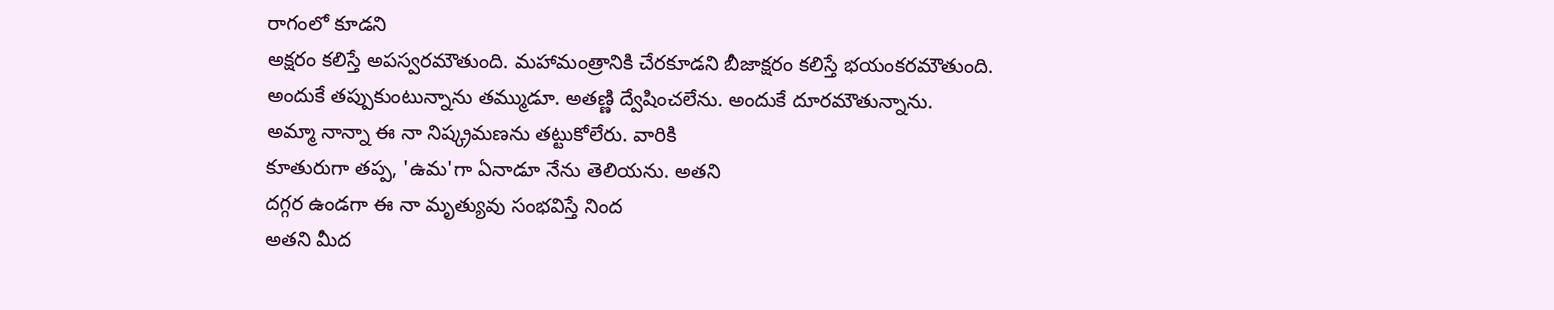రాగంలో కూడని
అక్షరం కలిస్తే అపస్వరమౌతుంది. మహామంత్రానికి చేరకూడని బీజాక్షరం కలిస్తే భయంకరమౌతుంది.
అందుకే తప్పుకుంటున్నాను తమ్ముడూ. అతణ్ణి ద్వేషించలేను. అందుకే దూరమౌతున్నాను.
అమ్మా నాన్నా ఈ నా నిష్క్రమణను తట్టుకోలేరు. వారికి
కూతురుగా తప్ప, 'ఉమ'గా ఏనాడూ నేను తెలియను. అతని
దగ్గర ఉండగా ఈ నా మృత్యువు సంభవిస్తే నింద
అతని మీద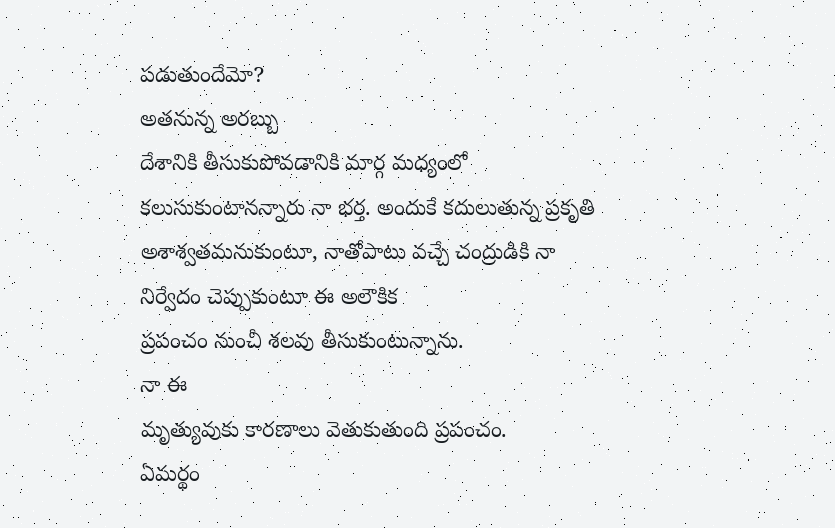పడుతుందేమో?
అతనున్న అరబ్బు
దేశానికి తీసుకుపోవడానికి మార్గ మధ్యంలో కలుసుకుంటానన్నారు నా భర్త. అందుకే కదులుతున్న ప్రకృతి
అశాశ్వతమనుకుంటూ, నాతోపాటు వచ్చే చంద్రుడికి నా నిర్వేదం చెప్పుకుంటూ ఈ అలౌకిక
ప్రపంచం నుంచీ శలవు తీసుకుంటున్నాను.
నా ఈ
మృత్యువుకు కారణాలు వెతుకుతుంది ప్రపంచం.
ఏమర్థం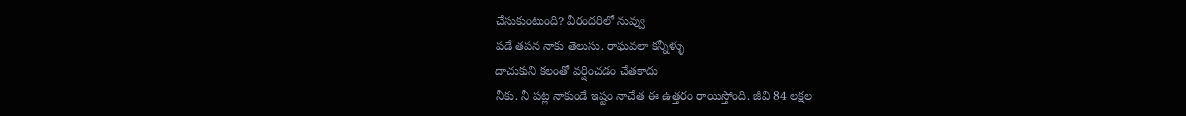చేసుకుంటుంది? వీరందరిలో నువ్వు
పడే తపన నాకు తెలుసు. రాఘవలా కన్నీళ్ళు
దాచుకుని కలంతో వర్షించడం చేతకాదు
నీకు. నీ పట్ల నాకుండే ఇష్టం నాచేత ఈ ఉత్తరం రాయిస్తోంది. జీవి 84 లక్షల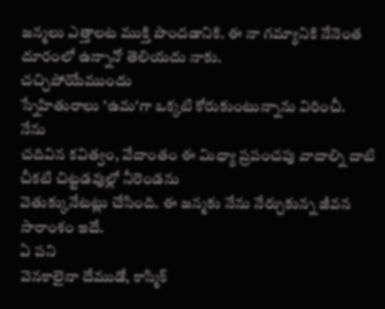జన్మలు ఎత్తాలట ముక్తి పొందడానికి. ఈ నా గమ్యానికి నేనెంత దూరంలో ఉన్నానో తెలియదు నాకు.
చచ్చిపోయేముందు
స్నేహితురాలు 'ఉమ'గా ఒక్కటి కోరుకుంటున్నాను విరించీ.
నేను
చదివిన కవిత్వం, వేదాంతం ఈ మిధ్యా ప్రపంచపు వాదాల్ని దాటి చీకటి చిట్టడవుల్లో నీరెండను
వెతుక్కునేటట్లు చేసింది. ఈ జన్మకు నేను నేర్చుకున్న జీవన సారాంశం ఇదే.
ఏ పని
వెనకాలైనా దేముడో, కాస్మిక్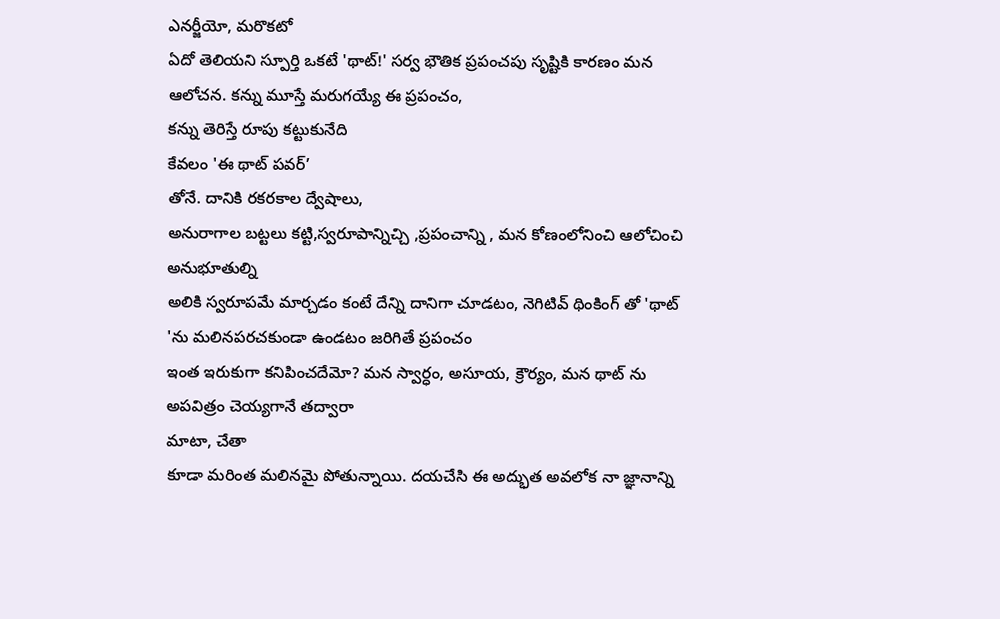ఎనర్జీయో, మరొకటో
ఏదో తెలియని స్పూర్తి ఒకటే 'థాట్!' సర్వ భౌతిక ప్రపంచపు సృష్టికి కారణం మన ఆలోచన. కన్ను మూస్తే మరుగయ్యే ఈ ప్రపంచం,
కన్ను తెరిస్తే రూపు కట్టుకునేది
కేవలం 'ఈ థాట్ పవర్’
తోనే. దానికి రకరకాల ద్వేషాలు,
అనురాగాల బట్టలు కట్టి,స్వరూపాన్నిచ్చి ,ప్రపంచాన్ని , మన కోణంలోనించి ఆలోచించి అనుభూతుల్ని
అలికి స్వరూపమే మార్చడం కంటే దేన్ని దానిగా చూడటం, నెగిటివ్ థింకింగ్ తో 'థాట్ 'ను మలినపరచకుండా ఉండటం జరిగితే ప్రపంచం
ఇంత ఇరుకుగా కనిపించదేమో? మన స్వార్ధం, అసూయ, క్రౌర్యం, మన థాట్ ను
అపవిత్రం చెయ్యగానే తద్వారా
మాటా, చేతా
కూడా మరింత మలినమై పోతున్నాయి. దయచేసి ఈ అద్భుత అవలోక నా జ్ఞానాన్ని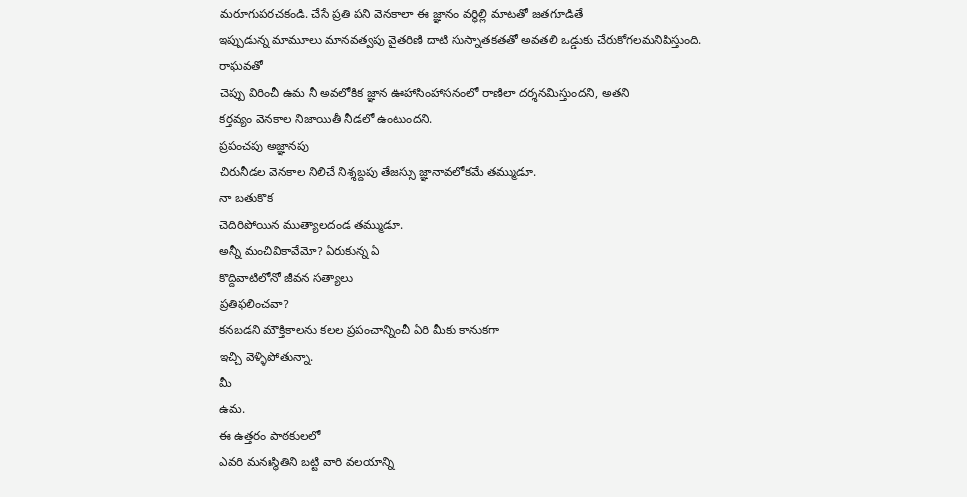మరూగుపరచకండి. చేసే ప్రతి పని వెనకాలా ఈ జ్ఞానం వర్ధిల్లి మాటతో జతగూడితే
ఇప్పుడున్న మామూలు మానవత్వపు వైతరిణి దాటి సుస్నాతకతతో అవతలి ఒడ్డుకు చేరుకోగలమనిపిస్తుంది.
రాఘవతో
చెప్పు విరించీ ఉమ నీ అవలోకిక జ్ఞాన ఊహాసింహాసనంలో రాణిలా దర్శనమిస్తుందని, అతని
కర్తవ్యం వెనకాల నిజాయితీ నీడలో ఉంటుందని.
ప్రపంచపు అజ్ఞానపు
చిరునీడల వెనకాల నిలిచే నిశ్శబ్దపు తేజస్సు జ్ఞానావలోకమే తమ్ముడూ.
నా బతుకొక
చెదిరిపోయిన ముత్యాలదండ తమ్ముడూ.
అన్నీ మంచివికావేమో? ఏరుకున్న ఏ
కొద్దివాటిలోనో జీవన సత్యాలు
ప్రతిఫలించవా?
కనబడని మౌక్తికాలను కలల ప్రపంచాన్నించీ ఏరి మీకు కానుకగా
ఇచ్చి వెళ్ళిపోతున్నా.
మీ
ఉమ.
ఈ ఉత్తరం పాఠకులలో
ఎవరి మనఃస్థితిని బట్టి వారి వలయాన్ని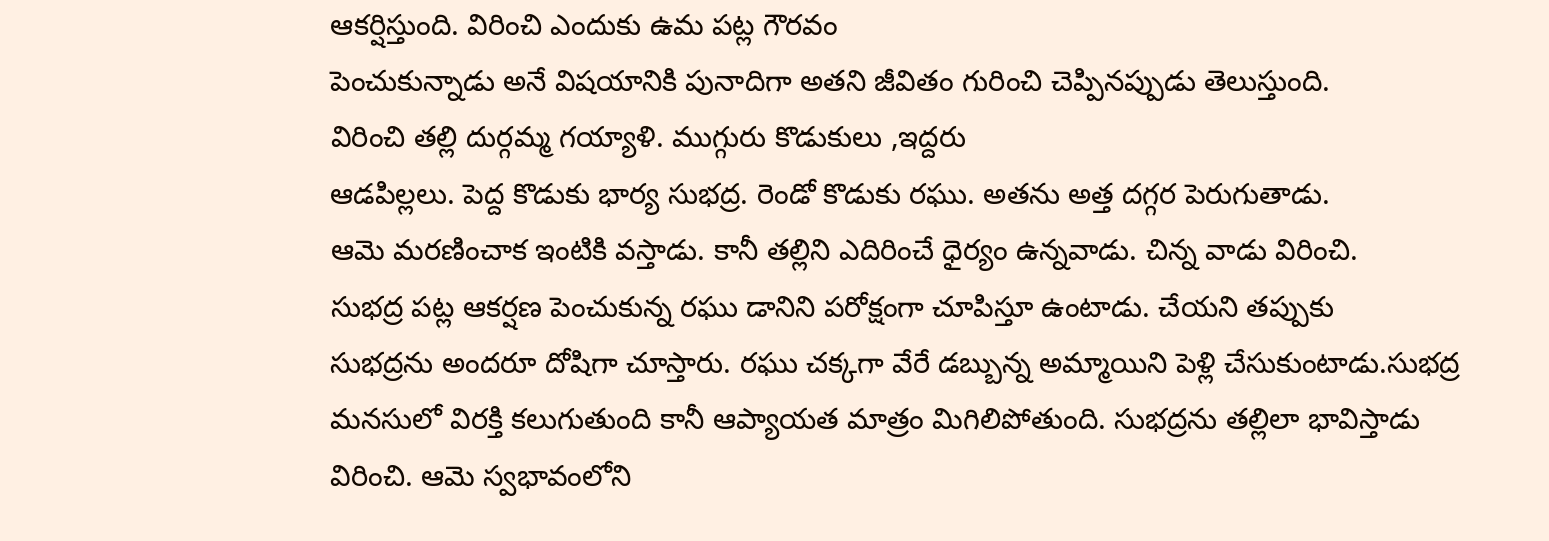ఆకర్షిస్తుంది. విరించి ఎందుకు ఉమ పట్ల గౌరవం
పెంచుకున్నాడు అనే విషయానికి పునాదిగా అతని జీవితం గురించి చెప్పినప్పుడు తెలుస్తుంది.
విరించి తల్లి దుర్గమ్మ గయ్యాళి. ముగ్గురు కొడుకులు ,ఇద్దరు
ఆడపిల్లలు. పెద్ద కొడుకు భార్య సుభద్ర. రెండో కొడుకు రఘు. అతను అత్త దగ్గర పెరుగుతాడు.
ఆమె మరణించాక ఇంటికి వస్తాడు. కానీ తల్లిని ఎదిరించే ధైర్యం ఉన్నవాడు. చిన్న వాడు విరించి.
సుభద్ర పట్ల ఆకర్షణ పెంచుకున్న రఘు డానిని పరోక్షంగా చూపిస్తూ ఉంటాడు. చేయని తప్పుకు
సుభద్రను అందరూ దోషిగా చూస్తారు. రఘు చక్కగా వేరే డబ్బున్న అమ్మాయిని పెళ్లి చేసుకుంటాడు.సుభద్ర
మనసులో విరక్తి కలుగుతుంది కానీ ఆప్యాయత మాత్రం మిగిలిపోతుంది. సుభద్రను తల్లిలా భావిస్తాడు
విరించి. ఆమె స్వభావంలోని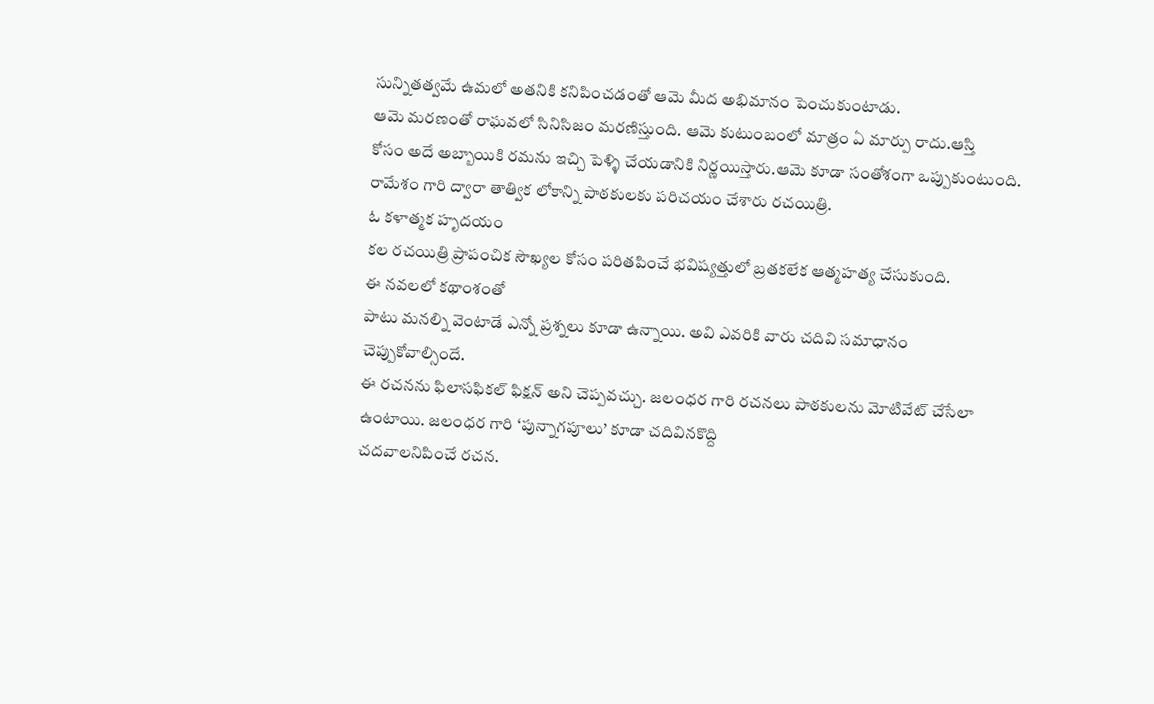సున్నితత్వమే ఉమలో అతనికి కనిపించడంతో ఆమె మీద అభిమానం పెంచుకుంటాడు.
ఆమె మరణంతో రాఘవలో సినిసిజం మరణిస్తుంది. ఆమె కుటుంబంలో మాత్రం ఏ మార్పు రాదు.ఆస్తి
కోసం అదే అబ్బాయికి రమను ఇచ్చి పెళ్ళి చేయడానికి నిర్ణయిస్తారు.ఆమె కూడా సంతోశంగా ఒప్పుకుంటుంది.
రామేశం గారి ద్వారా తాత్విక లోకాన్ని పాఠకులకు పరిచయం చేశారు రచయిత్రి.
ఓ కళాత్మక హృదయం
కల రచయిత్రి ప్రాపంచిక సౌఖ్యల కోసం పరితపించే భవిష్యత్తులో బ్రతకలేక ఆత్మహత్య చేసుకుంది.
ఈ నవలలో కథాంశంతో
పాటు మనల్ని వెంటాడే ఎన్నో ప్రశ్నలు కూడా ఉన్నాయి. అవి ఎవరికి వారు చదివి సమాధానం చెప్పుకోవాల్సిందే.
ఈ రచనను ఫిలాసఫికల్ ఫిక్షన్ అని చెప్పవచ్చు. జలంధర గారి రచనలు పాఠకులను మోటివేట్ చేసేలా
ఉంటాయి. జలంధర గారి ‘పున్నాగపూలు’ కూడా చదివినకొద్ది
చదవాలనిపించే రచన.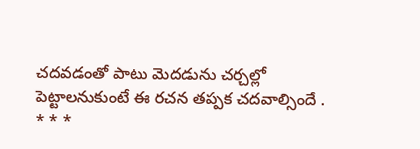చదవడంతో పాటు మెదడును చర్చల్లో
పెట్టాలనుకుంటే ఈ రచన తప్పక చదవాల్సిందే .
* * *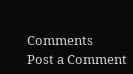Comments
Post a Comment